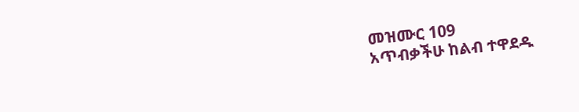መዝሙር 109
አጥብቃችሁ ከልብ ተዋደዱ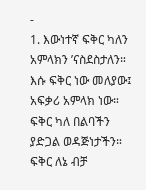-
1. እውነተኛ ፍቅር ካለን
አምላክን ’ናስደስታለን።
እሱ ፍቅር ነው መለያው፤
አፍቃሪ አምላክ ነው።
ፍቅር ካለ በልባችን
ያድጋል ወዳጅነታችን።
ፍቅር ለኔ ብቻ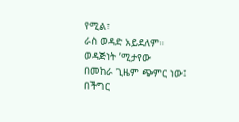የሚል፣
ራስ ወዳድ አይደለም።
ወዳጅነት ’ሚታየው
በመከራ ጊዜም ጭምር ነው፤
በችግር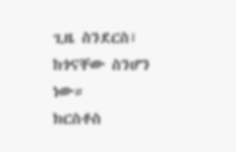ጊዜ ስንደርስ፣
ከጎናቸው ስንሆን ነው።
ክርስቶስ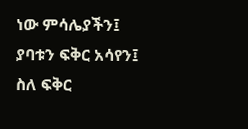ነው ምሳሌያችን፤
ያባቱን ፍቅር አሳየን፤
ስለ ፍቅር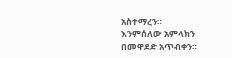አስተማረን።
እንምሰለው አምላክን
በመዋደድ አጥብቀን።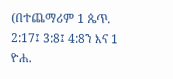(በተጨማሪም 1 ጴጥ. 2:17፤ 3:8፤ 4:8ን እና 1 ዮሐ.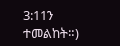3:11ን ተመልከት።)